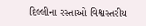દિલ્લીના રસ્તાઓ વિશ્વસ્તરીય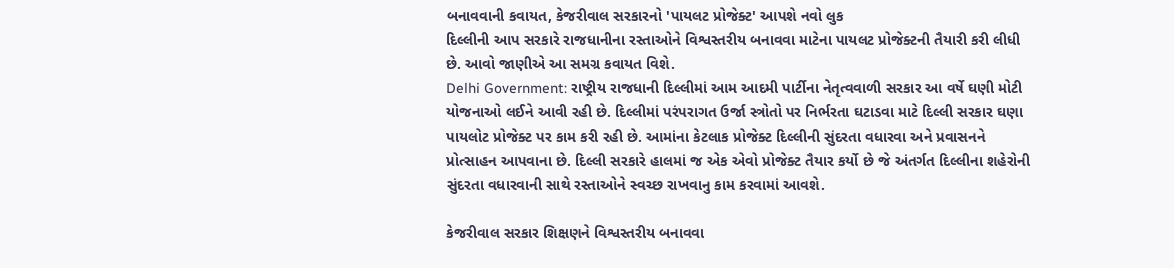બનાવવાની કવાયત, કેજરીવાલ સરકારનો 'પાયલટ પ્રોજેક્ટ' આપશે નવો લુક
દિલ્લીની આપ સરકારે રાજધાનીના રસ્તાઓને વિશ્વસ્તરીય બનાવવા માટેના પાયલટ પ્રોજેક્ટની તૈયારી કરી લીધી છે. આવો જાણીએ આ સમગ્ર કવાયત વિશે.
Delhi Government: રાષ્ટ્રીય રાજધાની દિલ્લીમાં આમ આદમી પાર્ટીના નેતૃત્વવાળી સરકાર આ વર્ષે ઘણી મોટી યોજનાઓ લઈને આવી રહી છે. દિલ્લીમાં પરંપરાગત ઉર્જા સ્ત્રોતો પર નિર્ભરતા ઘટાડવા માટે દિલ્લી સરકાર ઘણા પાયલોટ પ્રોજેક્ટ પર કામ કરી રહી છે. આમાંના કેટલાક પ્રોજેક્ટ દિલ્લીની સુંદરતા વધારવા અને પ્રવાસનને પ્રોત્સાહન આપવાના છે. દિલ્લી સરકારે હાલમાં જ એક એવો પ્રોજેક્ટ તૈયાર કર્યો છે જે અંતર્ગત દિલ્લીના શહેરોની સુંદરતા વધારવાની સાથે રસ્તાઓને સ્વચ્છ રાખવાનુ કામ કરવામાં આવશે.

કેજરીવાલ સરકાર શિક્ષણને વિશ્વસ્તરીય બનાવવા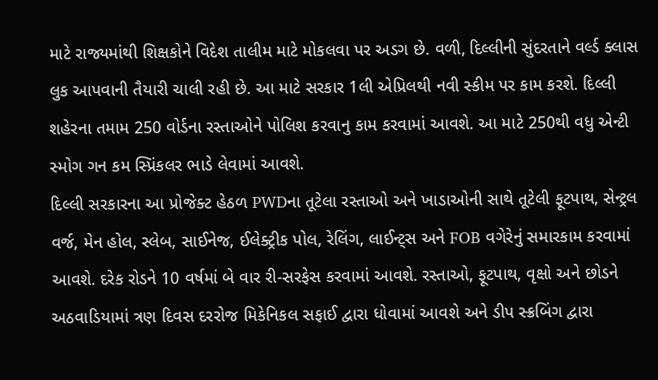માટે રાજ્યમાંથી શિક્ષકોને વિદેશ તાલીમ માટે મોકલવા પર અડગ છે. વળી, દિલ્લીની સુંદરતાને વર્લ્ડ ક્લાસ લુક આપવાની તૈયારી ચાલી રહી છે. આ માટે સરકાર 1લી એપ્રિલથી નવી સ્કીમ પર કામ કરશે. દિલ્લી શહેરના તમામ 250 વોર્ડના રસ્તાઓને પોલિશ કરવાનુ કામ કરવામાં આવશે. આ માટે 250થી વધુ એન્ટી સ્મોગ ગન કમ સ્પ્રિંકલર ભાડે લેવામાં આવશે.
દિલ્લી સરકારના આ પ્રોજેક્ટ હેઠળ PWDના તૂટેલા રસ્તાઓ અને ખાડાઓની સાથે તૂટેલી ફૂટપાથ, સેન્ટ્રલ વર્જ, મેન હોલ, સ્લેબ, સાઈનેજ, ઈલેક્ટ્રીક પોલ, રેલિંગ, લાઈન્ટ્સ અને FOB વગેરેનું સમારકામ કરવામાં આવશે. દરેક રોડને 10 વર્ષમાં બે વાર રી-સરફેસ કરવામાં આવશે. રસ્તાઓ, ફૂટપાથ, વૃક્ષો અને છોડને અઠવાડિયામાં ત્રણ દિવસ દરરોજ મિકેનિકલ સફાઈ દ્વારા ધોવામાં આવશે અને ડીપ સ્ક્રબિંગ દ્વારા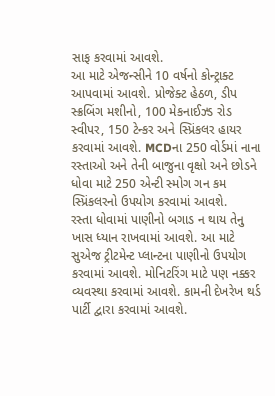સાફ કરવામાં આવશે.
આ માટે એજન્સીને 10 વર્ષનો કોન્ટ્રાક્ટ આપવામાં આવશે. પ્રોજેક્ટ હેઠળ, ડીપ સ્ક્રબિંગ મશીનો, 100 મેકનાઈઝ્ડ રોડ સ્વીપર, 150 ટેન્કર અને સ્પ્રિંકલર હાયર કરવામાં આવશે. MCDના 250 વોર્ડમાં નાના રસ્તાઓ અને તેની બાજુના વૃક્ષો અને છોડને ધોવા માટે 250 એન્ટી સ્મોગ ગન કમ સ્પ્રિંકલરનો ઉપયોગ કરવામાં આવશે.
રસ્તા ધોવામાં પાણીનો બગાડ ન થાય તેનુ ખાસ ધ્યાન રાખવામાં આવશે. આ માટે સુએજ ટ્રીટમેન્ટ પ્લાન્ટના પાણીનો ઉપયોગ કરવામાં આવશે. મોનિટરિંગ માટે પણ નક્કર વ્યવસ્થા કરવામાં આવશે. કામની દેખરેખ થર્ડ પાર્ટી દ્વારા કરવામાં આવશે.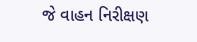જે વાહન નિરીક્ષણ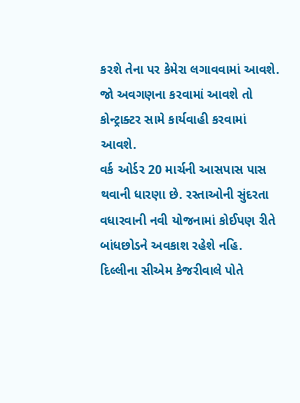કરશે તેના પર કેમેરા લગાવવામાં આવશે. જો અવગણના કરવામાં આવશે તો કોન્ટ્રાક્ટર સામે કાર્યવાહી કરવામાં આવશે.
વર્ક ઓર્ડર 20 માર્ચની આસપાસ પાસ થવાની ધારણા છે. રસ્તાઓની સુંદરતા વધારવાની નવી યોજનામાં કોઈપણ રીતે બાંધછોડને અવકાશ રહેશે નહિ. દિલ્લીના સીએમ કેજરીવાલે પોતે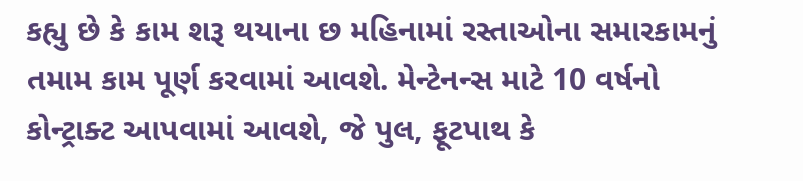કહ્યુ છે કે કામ શરૂ થયાના છ મહિનામાં રસ્તાઓના સમારકામનું તમામ કામ પૂર્ણ કરવામાં આવશે. મેન્ટેનન્સ માટે 10 વર્ષનો કોન્ટ્રાક્ટ આપવામાં આવશે, જે પુલ, ફૂટપાથ કે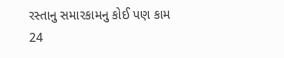રસ્તાનુ સમારકામનુ કોઈ પણ કામ 24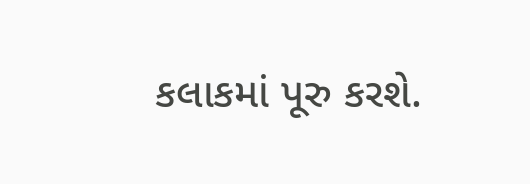કલાકમાં પૂરુ કરશે.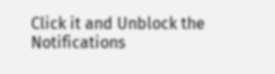Click it and Unblock the Notifications